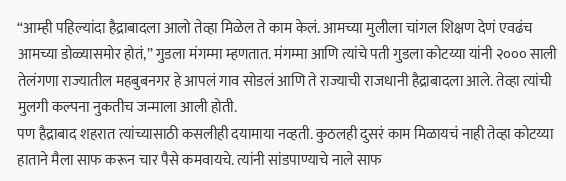“आम्ही पहिल्यांदा हैद्राबादला आलो तेव्हा मिळेल ते काम केलं. आमच्या मुलीला चांगल शिक्षण देणं एवढंच आमच्या डोळ्यासमोर होतं,” गुडला मंगम्मा म्हणतात. मंगम्मा आणि त्यांचे पती गुडला कोटय्या यांनी २००० साली तेलंगणा राज्यातील महबुबनगर हे आपलं गाव सोडलं आणि ते राज्याची राजधानी हैद्राबादला आले. तेव्हा त्यांची मुलगी कल्पना नुकतीच जन्माला आली होती.
पण हैद्राबाद शहरात त्यांच्यासाठी कसलीही दयामाया नव्हती. कुठलही दुसरं काम मिळायचं नाही तेव्हा कोटय्या हाताने मैला साफ करून चार पैसे कमवायचे. त्यांनी सांडपाण्याचे नाले साफ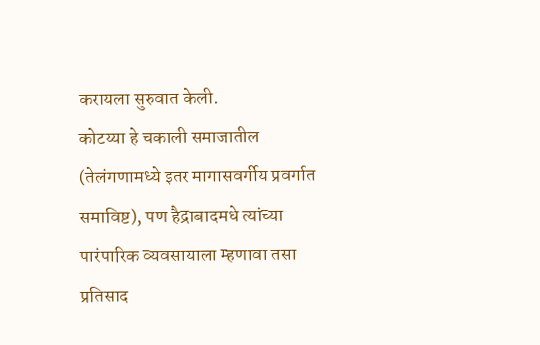करायला सुरुवात केली.
कोटय्या हे चकाली समाजातील (तेलंगणामध्ये इतर मागासवर्गीय प्रवर्गात समाविष्ट), पण हैद्राबादमधे त्यांच्या पारंपारिक व्यवसायाला म्हणावा तसा प्रतिसाद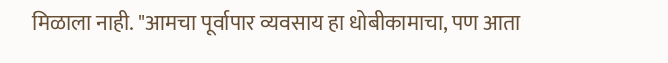मिळाला नाही. "आमचा पूर्वापार व्यवसाय हा धोबीकामाचा, पण आता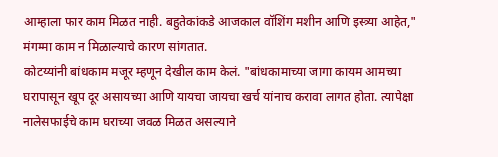आम्हाला फार काम मिळत नाही. बहुतेकांकडे आजकाल वॉशिंग मशीन आणि इस्त्र्या आहेत," मंगम्मा काम न मिळाल्याचे कारण सांगतात.
कोटय्यांनी बांधकाम मजूर म्हणून देखील काम केलं. "बांधकामाच्या जागा कायम आमच्या घरापासून खूप दूर असायच्या आणि यायचा जायचा खर्च यांनाच करावा लागत होता. त्यापेक्षा नालेसफाईचे काम घराच्या जवळ मिळत असल्याने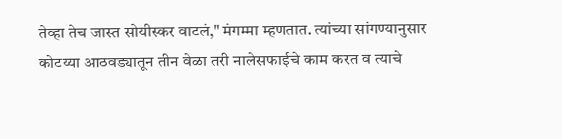तेव्हा तेच जास्त सोयीस्कर वाटलं," मंगम्मा म्हणतात. त्यांच्या सांगण्यानुसार कोटय्या आठवड्यातून तीन वेळा तरी नालेसफाईचे काम करत व त्याचे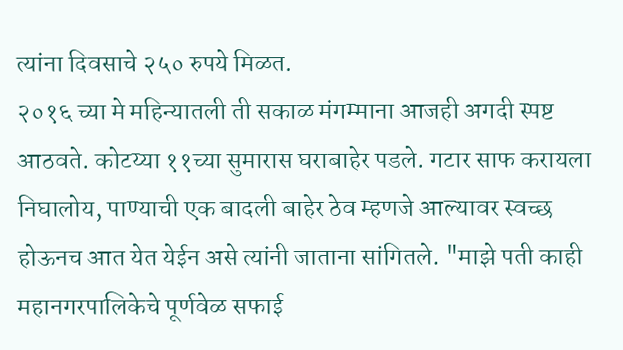त्यांना दिवसाचे २५० रुपये मिळत.
२०१६ च्या मे महिन्यातली ती सकाळ मंगम्माना आजही अगदी स्पष्ट आठवते. कोटय्या ११च्या सुमारास घराबाहेर पडले. गटार साफ करायला निघालोय, पाण्याची एक बादली बाहेर ठेव म्हणजे आल्यावर स्वच्छ होऊनच आत येत येईन असे त्यांनी जाताना सांगितले. "माझे पती काही महानगरपालिकेचे पूर्णवेळ सफाई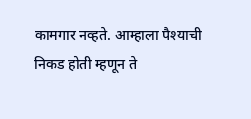कामगार नव्हते. आम्हाला पैश्याची निकड होती म्हणून ते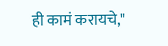ही कामं करायचे,"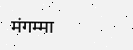मंगम्मा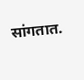सांगतात.